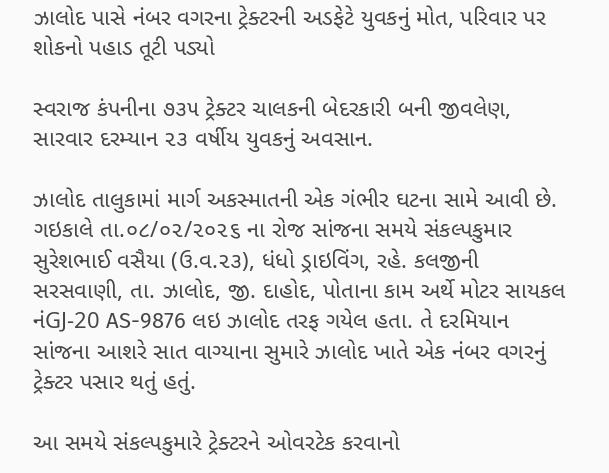ઝાલોદ પાસે નંબર વગરના ટ્રેક્ટરની અડફેટે યુવકનું મોત, પરિવાર પર શોકનો પહાડ તૂટી પડ્યો

સ્વરાજ કંપનીના ૭૩૫ ટ્રેક્ટર ચાલકની બેદરકારી બની જીવલેણ, સારવાર દરમ્યાન ૨૩ વર્ષીય યુવકનું અવસાન.

ઝાલોદ તાલુકામાં માર્ગ અકસ્માતની એક ગંભીર ઘટના સામે આવી છે. ગઇકાલે તા.૦૮/૦૨/૨૦૨૬ ના રોજ સાંજના સમયે સંકલ્પકુમાર સુરેશભાઈ વસૈયા (ઉ.વ.૨૩), ધંધો ડ્રાઇવિંગ, રહે. કલજીની સરસવાણી, તા. ઝાલોદ, જી. દાહોદ, પોતાના કામ અર્થે મોટર સાયકલ નંGJ-20 AS-9876 લઇ ઝાલોદ તરફ ગયેલ હતા. તે દરમિયાન સાંજના આશરે સાત વાગ્યાના સુમારે ઝાલોદ ખાતે એક નંબર વગરનું ટ્રેક્ટર પસાર થતું હતું.

આ સમયે સંકલ્પકુમારે ટ્રેક્ટરને ઓવરટેક કરવાનો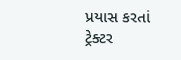પ્રયાસ કરતાં ટ્રેક્ટર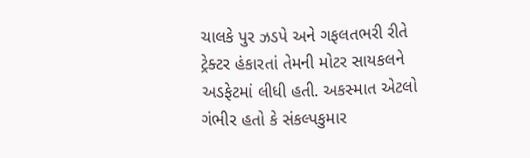ચાલકે પુર ઝડપે અને ગફલતભરી રીતે ટ્રેક્ટર હંકારતાં તેમની મોટર સાયકલને અડફેટમાં લીધી હતી. અકસ્માત એટલો ગંભીર હતો કે સંકલ્પકુમાર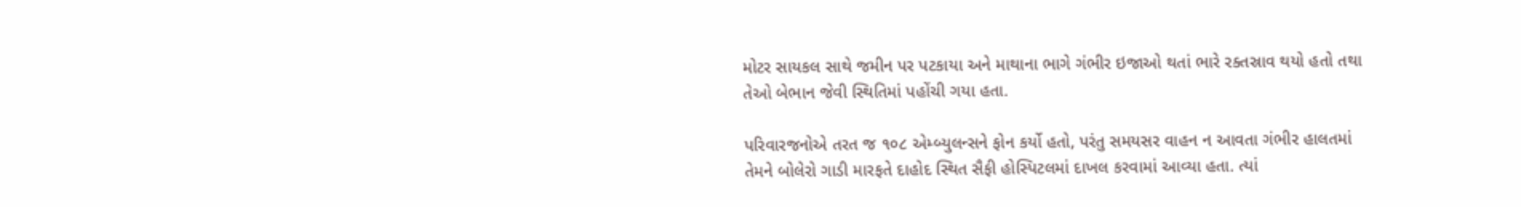મોટર સાયકલ સાથે જમીન પર પટકાયા અને માથાના ભાગે ગંભીર ઇજાઓ થતાં ભારે રક્તસ્રાવ થયો હતો તથા તેઓ બેભાન જેવી સ્થિતિમાં પહોંચી ગયા હતા.

પરિવારજનોએ તરત જ ૧૦૮ એમ્બ્યુલન્સને ફોન કર્યો હતો, પરંતુ સમયસર વાહન ન આવતા ગંભીર હાલતમાં તેમને બોલેરો ગાડી મારફતે દાહોદ સ્થિત સૈફી હોસ્પિટલમાં દાખલ કરવામાં આવ્યા હતા. ત્યાં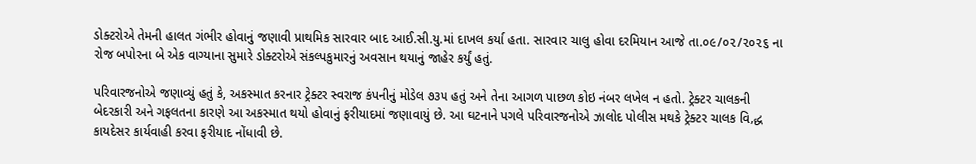ડોક્ટરોએ તેમની હાલત ગંભીર હોવાનું જણાવી પ્રાથમિક સારવાર બાદ આઈ.સી.યુ.માં દાખલ કર્યા હતા. સારવાર ચાલુ હોવા દરમિયાન આજે તા.૦૯/૦૨/૨૦૨૬ ના રોજ બપોરના બે એક વાગ્યાના સુમારે ડોક્ટરોએ સંકલ્પકુમારનું અવસાન થયાનું જાહેર કર્યું હતું.

પરિવારજનોએ જણાવ્યું હતું કે, અકસ્માત કરનાર ટ્રેક્ટર સ્વરાજ કંપનીનું મોડેલ ૭૩૫ હતું અને તેના આગળ પાછળ કોઇ નંબર લખેલ ન હતો. ટ્રેક્ટર ચાલકની બેદરકારી અને ગફલતના કારણે આ અકસ્માત થયો હોવાનું ફરીયાદમાં જણાવાયું છે. આ ઘટનાને પગલે પરિવારજનોએ ઝાલોદ પોલીસ મથકે ટ્રેક્ટર ચાલક વિ‚દ્ધ કાયદેસર કાર્યવાહી કરવા ફરીયાદ નોંધાવી છે.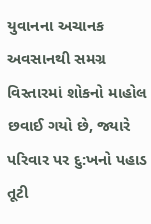યુવાનના અચાનક અવસાનથી સમગ્ર વિસ્તારમાં શોકનો માહોલ છવાઈ ગયો છે, જ્યારે પરિવાર પર દુ:ખનો પહાડ તૂટી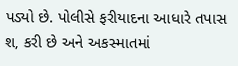પડ્યો છે. પોલીસે ફરીયાદના આધારે તપાસ શ‚ કરી છે અને અકસ્માતમાં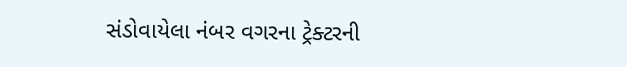સંડોવાયેલા નંબર વગરના ટ્રેક્ટરની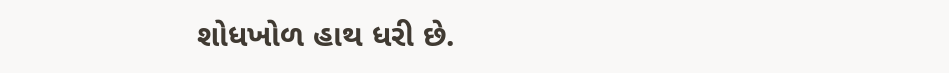શોધખોળ હાથ ધરી છે.